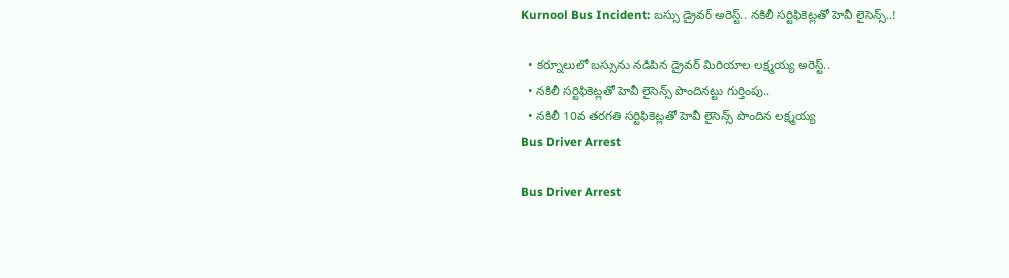Kurnool Bus Incident: బస్సు డ్రైవర్‌ అరెస్ట్.. నకిలీ సర్టిఫికెట్లతో హెవీ లైసెన్స్..!

  • కర్నూలులో బస్సును నడిపిన డ్రైవర్ మిరియాల లక్ష్మయ్య అరెస్ట్‌..
  • నకిలీ సర్టిఫికెట్లతో హెవీ లైసెన్స్‌ పొందినట్టు గుర్తింపు..
  • నకిలీ 10వ తరగతి సర్టిఫికెట్లతో హెవీ లైసెన్స్ పొందిన లక్ష్మయ్య
Bus Driver Arrest

Bus Driver Arrest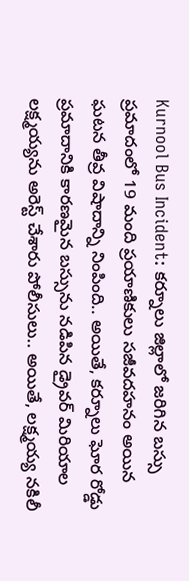Kurnool Bus Incident: కర్నూలు జిల్లాలో జరిగిన బస్సు ప్రమాదంలో 19 మంది ప్రయాణికులు సజీవదహనం అయిన ఘటన తీవ్ర విషాదాన్ని నింపింది.. అయితే, కర్నూలు ఘోర రోడ్డు ప్రమాదానికి కారణమైన బస్సును నడిపిన డ్రైవర్ మిరియాల లక్ష్మయ్యను అరెస్ట్‌ చేశారు పోలీసులు.. అయితే, లక్ష్మయ్య నకిలీ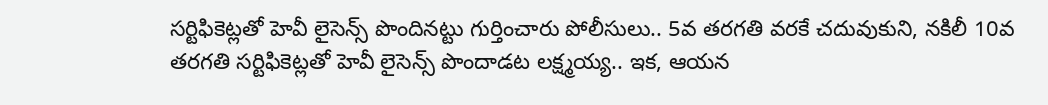సర్టిఫికెట్లతో హెవీ లైసెన్స్‌ పొందినట్టు గుర్తించారు పోలీసులు.. 5వ తరగతి వరకే చదువుకుని, నకిలీ 10వ తరగతి సర్టిఫికెట్లతో హెవీ లైసెన్స్ పొందాడట లక్ష్మయ్య.. ఇక, ఆయన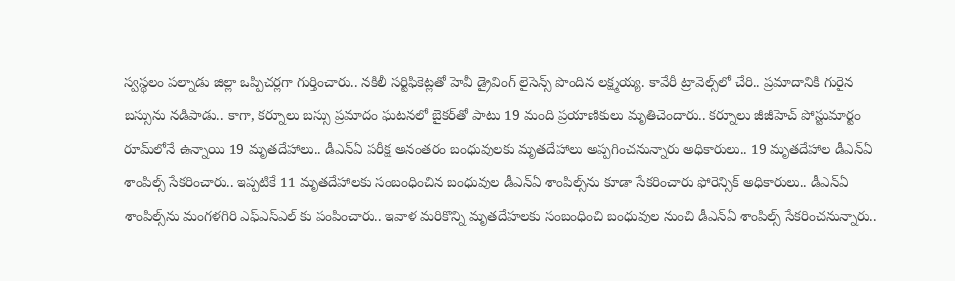స్వస్థలం పల్నాడు జిల్లా ఒప్పిచర్లగా గుర్తించారు.. నకిలీ సర్టిఫికెట్లతో హెవీ డ్రైవింగ్‌ లైసెన్స్‌ పొందిన లక్ష్మయ్య. కావేరీ ట్రావెల్స్‌లో చేరి.. ప్రమాదానికి గురైన బస్సును నడిపాడు.. కాగా, కర్నూలు బస్సు ప్రమాదం ఘటనలో బైకర్‌తో పాటు 19 మంది ప్రయాణికులు మృతిచెందారు.. కర్నూలు జీజీహెచ్ పోస్టుమార్టం రూమ్‌లోనే ఉన్నాయి 19 మృతదేహాలు.. డీఎన్‌ఏ పరీక్ష అనంతరం బంధువులకు మృతదేహాలు అప్పగించనున్నారు అధికారులు.. 19 మృతదేహాల డీఎన్ఏ శాంపిల్స్‌ సేకరించారు.. ఇప్పటికే 11 మృతదేహాలకు సంబంధించిన బంధువుల డీఎన్ఏ శాంపిల్స్‌ను కూడా సేకరించారు ఫోరెన్సిక్ అధికారులు.. డీఎన్‌ఏ శాంపిల్స్‌ను మంగళగిరి ఎఫ్ఎస్ఎల్ కు పంపించారు.. ఇవాళ మరికొన్ని మృతదేహలకు సంబంధించి బంధువుల నుంచి డీఎన్ఏ శాంపిల్స్‌ సేకరించనున్నారు..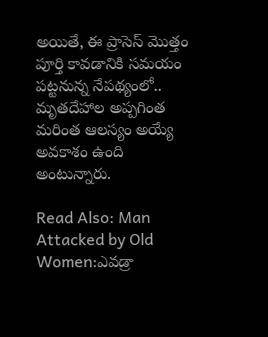అయితే, ఈ ప్రాసెస్‌ మొత్తం పూర్తి కావడానికి సమయం పట్టనున్న నేపథ్యంలో.. మృతదేహాల అప్పగింత మరింత ఆలస్యం అయ్యే అవకాశం ఉంది అంటున్నారు.

Read Also: Man Attacked by Old Women:ఎవడ్రా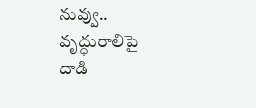నువ్వు.. వృద్ధురాలిపై దాడి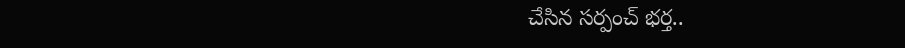చేసిన సర్పంచ్ భర్త..